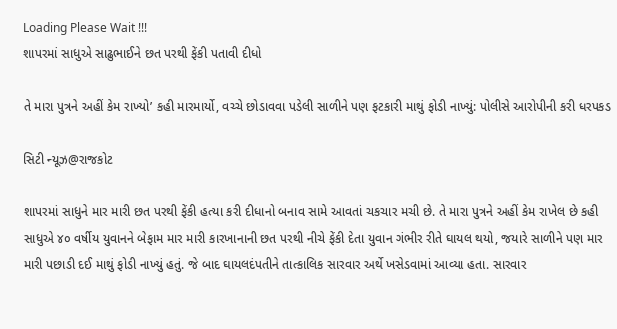Loading Please Wait !!!
શાપરમાં સાધુએ સાઢુભાઈને છત પરથી ફેંકી પતાવી દીધો

તે મારા પુત્રને અહીં કેમ રાખ્યો’ કહી મારમાર્યો, વચ્ચે છોડાવવા પડેલી સાળીને પણ ફટકારી માથું ફોડી નાખ્યું: પોલીસે આરોપીની કરી ધરપકડ

સિટી ન્યૂઝ@રાજકોટ

શાપરમાં સાધુને માર મારી છત પરથી ફેંકી હત્યા કરી દીધાનો બનાવ સામે આવતાં ચકચાર મચી છે. તે મારા પુત્રને અહીં કેમ રાખેલ છે કહી સાધુએ ૪૦ વર્ષીય યુવાનને બેફામ માર મારી કારખાનાની છત પરથી નીચે ફેંકી દેતા યુવાન ગંભીર રીતે ઘાયલ થયો, જયારે સાળીને પણ માર મારી પછાડી દઈ માથું ફોડી નાખ્યું હતું. જે બાદ ઘાયલદંપતીને તાત્કાલિક સારવાર અર્થે ખસેડવામાં આવ્યા હતા. સારવાર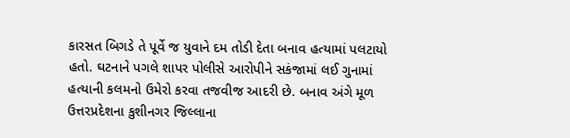કારસત બિગડે તે પૂર્વે જ યુવાને દમ તોડી દેતા બનાવ હત્યામાં પલટાયો હતો. ઘટનાને પગલે શાપર પોલીસે આરોપીને સકંજામાં લઈ ગુનામાં હત્યાની કલમનો ઉમેરો કરવા તજવીજ આદરી છે. બનાવ અંગે મૂળ ઉત્તરપ્રદેશના કુશીનગર જિલ્લાના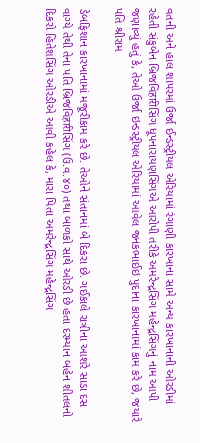વતની અને હાલ શાપરમાં ઉર્જા ઈન્ડસ્ટ્રીયલ એરિયામાં રંગાણી કારખાના સામે અન્ય કારખાનાની ઓરડીમાં રહેતી સંકુબેન બ્રિજવિहारीસિંગ ધૂપનારાયણસિંગએ આરોપી તરીકે અમરેન્દ્રસિંગ મહેન્દ્રસિંગનું નામ આપી જણાવ્યું હતું કે, તેઓ ઉર્જા ઇન્ડસ્ટ્રીયલ એરિયામાં આવેલ જનકભાઈઇ પુદાના કારખાનામાં કામ કરે છે, જયારે પતિ શ્રીરામ

ડેબફિશાન કારખાનામાં મજૂરીકામ કરે છે. તેઓને સંતાનમાં બે દિકરા છે. ગઈકાલે રાત્રીના આશરે સાડા દસ વાગ્યે તેથી તેના પતિ બ્રિજવિहारीસિંગ (ઉ.વ.૪૦) તથા બાળકો સાથે ઓરડી છે હતા દરમ્યાન બહેન શીતલનો દિકરો હિતેશસિંગ ઓરડીએ આવી કહેલ કે, મારા પિતા અમરેન્દ્રસિંગ મહેન્દ્રસિંગ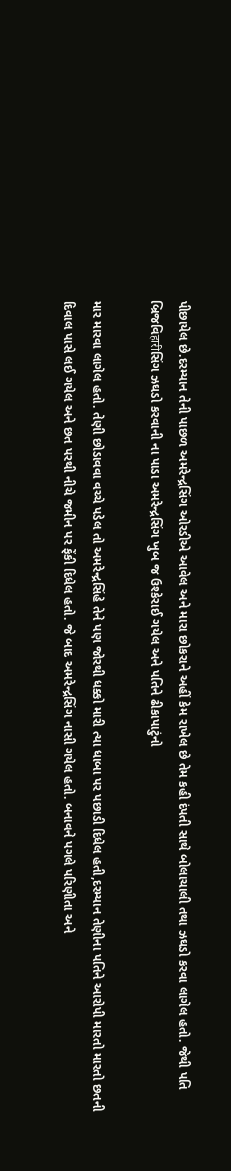પીછાયેલ છે.દરમ્યાન તેની પાછળ અમરેન્દ્રસિંગ ઓરડીએ આવેલ અને મારા છોકરાને અહીં કેમ રાખેલ છે તેમ કહી દંપતી સાથે બોલાચાલી તથા ઝઘડો કરવા લાગેલ હતો. જેથી પતિ બ્રિજવિहारीસિંગ ઝઘડો કરવાની ના પાડા અમરેન્દ્રસિંગ ખુબ જ ઉશ્કેરાઈ ગયેલ અને પતિને ઢીકાપાટુંનો

માર મારવા લાગેલ હતો. તેણી છોડાવવા વચ્ચે પડેલ તો અમરેન્દ્રસિંહે તેને પણ જોરથી ધક્કો મારી ત્યા ધાબા પર પછાડી દિધેલ હતી,દરમ્યાન તેણીના પતિને આરોપી મારતો મારતો છતની દિવાલ પાસે લઈ ગયેલ અને છત પરથી નીચે જમીન પર ફેંકી દિધેલ હતો. જે બાદ અમરેન્દ્રસિંગ નાસી ગયેલ હતો. બનાવને પગલે પરિણીતા અને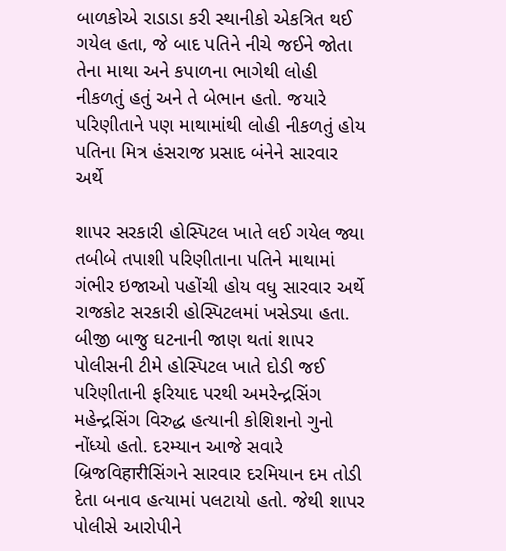બાળકોએ રાડાડા કરી સ્થાનીકો એકત્રિત થઈ ગયેલ હતા, જે બાદ પતિને નીચે જઈને જોતા તેના માથા અને કપાળના ભાગેથી લોહી નીકળતું હતું અને તે બેભાન હતો. જયારે પરિણીતાને પણ માથામાંથી લોહી નીકળતું હોય પતિના મિત્ર હંસરાજ પ્રસાદ બંનેને સારવાર અર્થે

શાપર સરકારી હોસ્પિટલ ખાતે લઈ ગયેલ જ્યા તબીબે તપાશી પરિણીતાના પતિને માથામાં ગંભીર ઇજાઓ પહોંચી હોય વધુ સારવાર અર્થે રાજકોટ સરકારી હોસ્પિટલમાં ખસેડ્યા હતા. બીજી બાજુ ઘટનાની જાણ થતાં શાપર પોલીસની ટીમે હોસ્પિટલ ખાતે દોડી જઈ પરિણીતાની ફરિયાદ પરથી અમરેન્દ્રસિંગ મહેન્દ્રસિંગ વિરુદ્ધ હત્યાની કોશિશનો ગુનો નોંધ્યો હતો. દરમ્યાન આજે સવારે બ્રિજવિहारीસિંગને સારવાર દરમિયાન દમ તોડી દેતા બનાવ હત્યામાં પલટાયો હતો. જેથી શાપર પોલીસે આરોપીને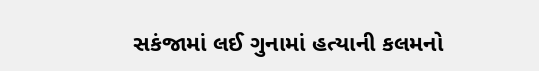સકંજામાં લઈ ગુનામાં હત્યાની કલમનો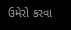ઉમેરો કરવા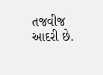તજવીજ આદરી છે.